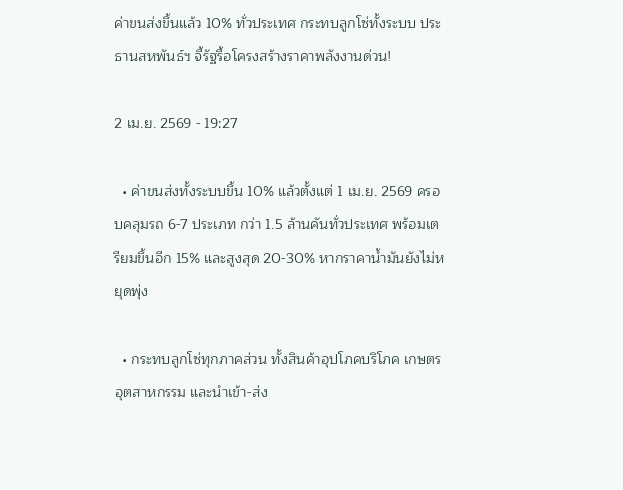ค่าขนส่งขึ้นแล้ว 10% ทั่วประเทศ กระทบลูกโซ่ทั้งระบบ ประธานสหพันธ์ฯ จี้รัฐรื้อโครงสร้างราคาพลังงานด่วน!

2 เม.ย. 2569 - 19:27

  • ค่าขนส่งทั้งระบบขึ้น 10% แล้วตั้งแต่ 1 เม.ย. 2569 ครอบคลุมรถ 6-7 ประเภท กว่า 1.5 ล้านคันทั่วประเทศ พร้อมเตรียมขึ้นอีก 15% และสูงสุด 20-30% หากราคาน้ำมันยังไม่หยุดพุ่ง

  • กระทบลูกโซ่ทุกภาคส่วน ทั้งสินค้าอุปโภคบริโภค เกษตร อุตสาหกรรม และนำเข้า-ส่ง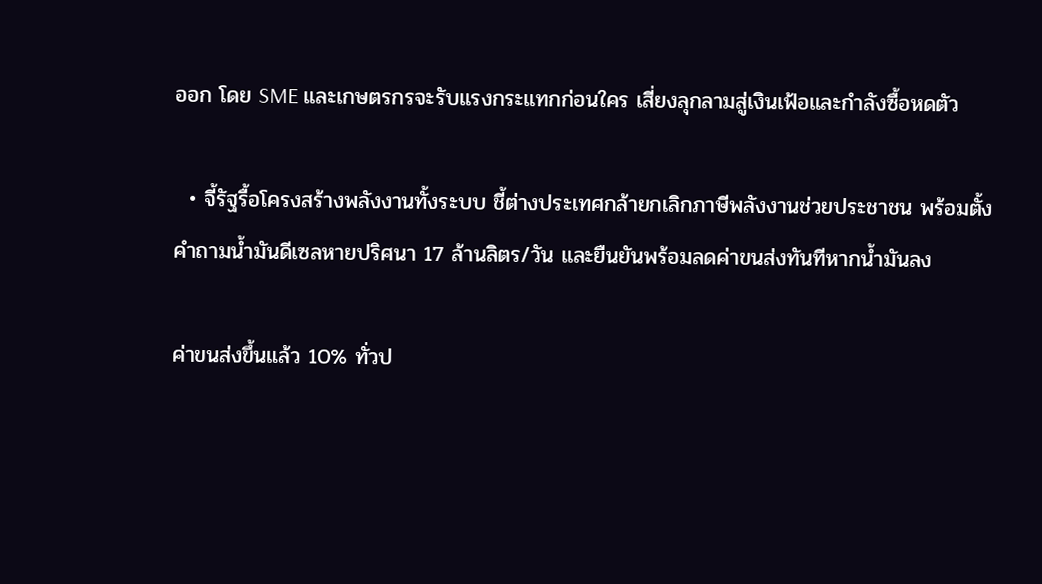ออก โดย SME และเกษตรกรจะรับแรงกระแทกก่อนใคร เสี่ยงลุกลามสู่เงินเฟ้อและกำลังซื้อหดตัว

  • จี้รัฐรื้อโครงสร้างพลังงานทั้งระบบ ชี้ต่างประเทศกล้ายกเลิกภาษีพลังงานช่วยประชาชน พร้อมตั้งคำถามน้ำมันดีเซลหายปริศนา 17 ล้านลิตร/วัน และยืนยันพร้อมลดค่าขนส่งทันทีหากน้ำมันลง

ค่าขนส่งขึ้นแล้ว 10% ทั่วป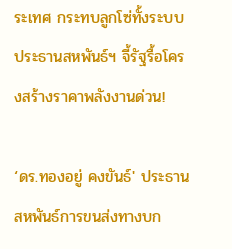ระเทศ กระทบลูกโซ่ทั้งระบบ ประธานสหพันธ์ฯ จี้รัฐรื้อโครงสร้างราคาพลังงานด่วน!

‘ดร.ทองอยู่ คงขันธ์' ประธานสหพันธ์การขนส่งทางบก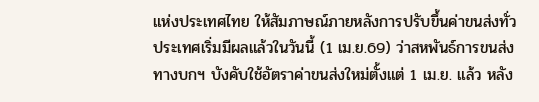แห่งประเทศไทย ให้สัมภาษณ์ภายหลังการปรับขึ้นค่าขนส่งทั่วประเทศเริ่มมีผลแล้วในวันนี้ (1 เม.ย.69) ว่าสหพันธ์การขนส่งทางบกฯ บังคับใช้อัตราค่าขนส่งใหม่ตั้งแต่ 1 เม.ย. แล้ว หลัง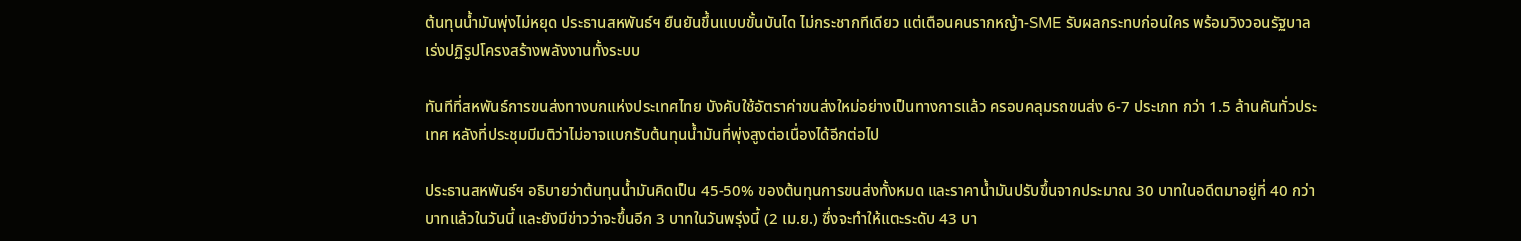ต้นทุนน้ำมันพุ่งไม่หยุด ประธานสหพันธ์ฯ ยืนยันขึ้นแบบขั้นบันได ไม่กระชากทีเดียว แต่เตือนคนรากหญ้า-SME รับผลกระทบก่อนใคร พร้อมวิงวอนรัฐบาลเร่งปฏิรูปโครงสร้างพลังงานทั้งระบบ

ทันทีที่สหพันธ์การขนส่งทางบกแห่งประเทศไทย บังคับใช้อัตราค่าขนส่งใหม่อย่างเป็นทางการแล้ว ครอบคลุมรถขนส่ง 6-7 ประเภท กว่า 1.5 ล้านคันทั่วประเทศ หลังที่ประชุมมีมติว่าไม่อาจแบกรับต้นทุนน้ำมันที่พุ่งสูงต่อเนื่องได้อีกต่อไป

ประธานสหพันธ์ฯ อธิบายว่าต้นทุนน้ำมันคิดเป็น 45-50% ของต้นทุนการขนส่งทั้งหมด และราคาน้ำมันปรับขึ้นจากประมาณ 30 บาทในอดีตมาอยู่ที่ 40 กว่าบาทแล้วในวันนี้ และยังมีข่าวว่าจะขึ้นอีก 3 บาทในวันพรุ่งนี้ (2 เม.ย.) ซึ่งจะทำให้แตะระดับ 43 บา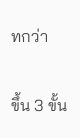ทกว่า

ขึ้น 3 ขั้น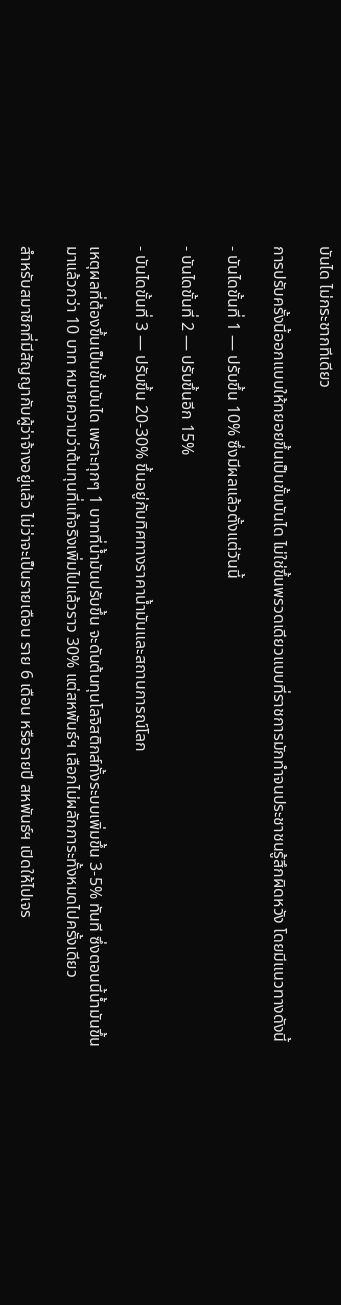บันได ไม่กระชากทีเดียว

การปรับครั้งนี้ออกแบบให้ทยอยขึ้นเป็นขั้นบันได ไม่ใช่ขึ้นพรวดเดียวแบบที่ราชการมักทำจนประชาชนรู้สึกผิดหวัง โดยมีแนวทางดังนี้

- บันไดขั้นที่ 1 — ปรับขึ้น 10% ซึ่งมีผลแล้วตั้งแต่วันนี้

- บันไดขั้นที่ 2 — ปรับขึ้นอีก 15%

- บันไดขั้นที่ 3 — ปรับขึ้น 20-30% ขึ้นอยู่กับทิศทางราคาน้ำมันและสถานการณ์โลก

เหตุผลที่ต้องขึ้นเป็นขั้นบันได เพราะทุกๆ 1 บาทที่น้ำมันปรับขึ้น จะดันต้นทุนโลจิสติกส์ทั้งระบบเพิ่มขึ้น 3-5% ทันที ซึ่งตอนนี้น้ำมันขึ้นมาแล้วกว่า 10 บาท หมายความว่าต้นทุนที่แท้จริงเพิ่มไปแล้วราว 30% แต่สหพันธ์ฯ เลือกไม่ผลักภาระทั้งหมดไปครั้งเดียว

สำหรับสมาชิกที่มีสัญญากับผู้ว่าจ้างอยู่แล้ว ไม่ว่าจะเป็นรายเดือน ราย 6 เดือน หรือรายปี สหพันธ์ฯ เปิดให้ไปเจร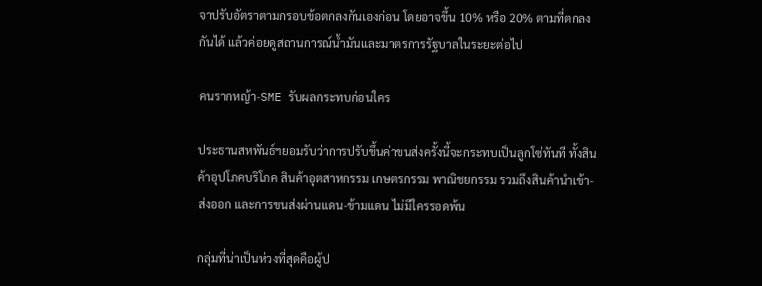จาปรับอัตราตามกรอบข้อตกลงกันเองก่อน โดยอาจขึ้น 10% หรือ 20% ตามที่ตกลงกันได้ แล้วค่อยดูสถานการณ์น้ำมันและมาตรการรัฐบาลในระยะต่อไป

คนรากหญ้า-SME รับผลกระทบก่อนใคร

ประธานสหพันธ์ฯยอมรับว่าการปรับขึ้นค่าขนส่งครั้งนี้จะกระทบเป็นลูกโซ่ทันที ทั้งสินค้าอุปโภคบริโภค สินค้าอุตสาหกรรม เกษตรกรรม พาณิชยกรรม รวมถึงสินค้านำเข้า-ส่งออก และการขนส่งผ่านแดน-ข้ามแดน ไม่มีใครรอดพ้น

กลุ่มที่น่าเป็นห่วงที่สุดคือผู้ป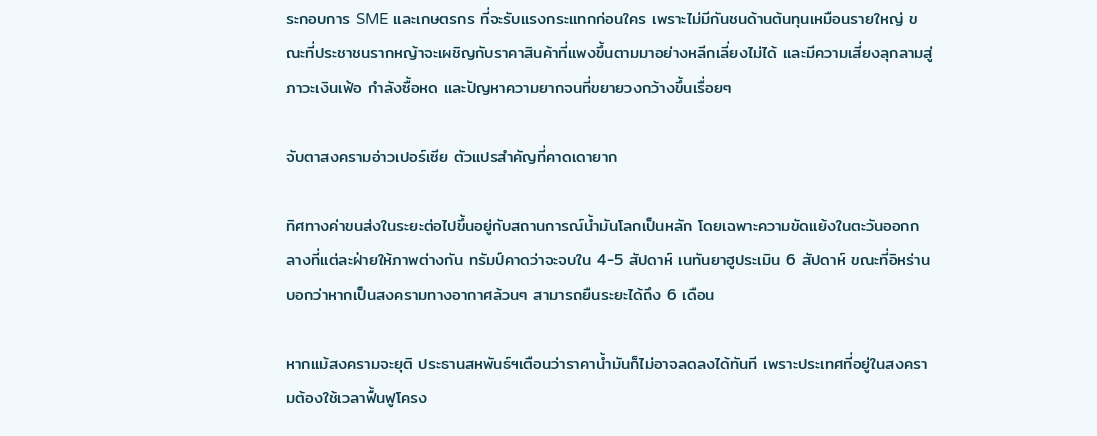ระกอบการ SME และเกษตรกร ที่จะรับแรงกระแทกก่อนใคร เพราะไม่มีกันชนด้านต้นทุนเหมือนรายใหญ่ ขณะที่ประชาชนรากหญ้าจะเผชิญกับราคาสินค้าที่แพงขึ้นตามมาอย่างหลีกเลี่ยงไม่ได้ และมีความเสี่ยงลุกลามสู่ภาวะเงินเฟ้อ กำลังซื้อหด และปัญหาความยากจนที่ขยายวงกว้างขึ้นเรื่อยๆ

จับตาสงครามอ่าวเปอร์เซีย ตัวแปรสำคัญที่คาดเดายาก

ทิศทางค่าขนส่งในระยะต่อไปขึ้นอยู่กับสถานการณ์น้ำมันโลกเป็นหลัก โดยเฉพาะความขัดแย้งในตะวันออกกลางที่แต่ละฝ่ายให้ภาพต่างกัน ทรัมป์คาดว่าจะจบใน 4-5 สัปดาห์ เนทันยาฮูประเมิน 6 สัปดาห์ ขณะที่อิหร่านบอกว่าหากเป็นสงครามทางอากาศล้วนๆ สามารถยืนระยะได้ถึง 6 เดือน

หากแม้สงครามจะยุติ ประธานสหพันธ์ฯเตือนว่าราคาน้ำมันก็ไม่อาจลดลงได้ทันที เพราะประเทศที่อยู่ในสงครามต้องใช้เวลาฟื้นฟูโครง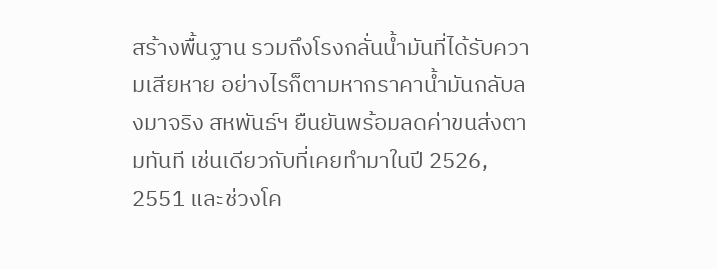สร้างพื้นฐาน รวมถึงโรงกลั่นน้ำมันที่ได้รับความเสียหาย อย่างไรก็ตามหากราคาน้ำมันกลับลงมาจริง สหพันธ์ฯ ยืนยันพร้อมลดค่าขนส่งตามทันที เช่นเดียวกับที่เคยทำมาในปี 2526, 2551 และช่วงโค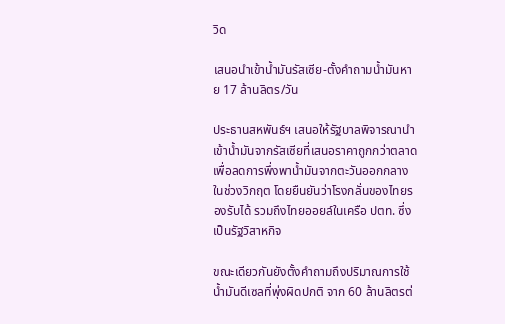วิด

เสนอนำเข้าน้ำมันรัสเซีย-ตั้งคำถามน้ำมันหาย 17 ล้านลิตร/วัน

ประธานสหพันธ์ฯ เสนอให้รัฐบาลพิจารณานำเข้าน้ำมันจากรัสเซียที่เสนอราคาถูกกว่าตลาด เพื่อลดการพึ่งพาน้ำมันจากตะวันออกกลางในช่วงวิกฤต โดยยืนยันว่าโรงกลั่นของไทยรองรับได้ รวมถึงไทยออยล์ในเครือ ปตท. ซึ่งเป็นรัฐวิสาหกิจ

ขณะเดียวกันยังตั้งคำถามถึงปริมาณการใช้น้ำมันดีเซลที่พุ่งผิดปกติ จาก 60 ล้านลิตรต่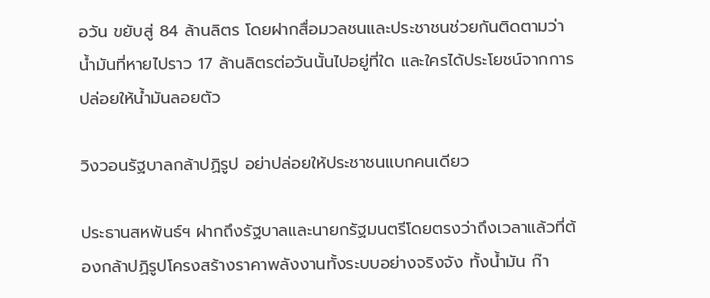อวัน ขยับสู่ 84 ล้านลิตร โดยฝากสื่อมวลชนและประชาชนช่วยกันติดตามว่าน้ำมันที่หายไปราว 17 ล้านลิตรต่อวันนั้นไปอยู่ที่ใด และใครได้ประโยชน์จากการปล่อยให้น้ำมันลอยตัว

วิงวอนรัฐบาลกล้าปฏิรูป อย่าปล่อยให้ประชาชนแบกคนเดียว

ประธานสหพันธ์ฯ ฝากถึงรัฐบาลและนายกรัฐมนตรีโดยตรงว่าถึงเวลาแล้วที่ต้องกล้าปฏิรูปโครงสร้างราคาพลังงานทั้งระบบอย่างจริงจัง ทั้งน้ำมัน ก๊า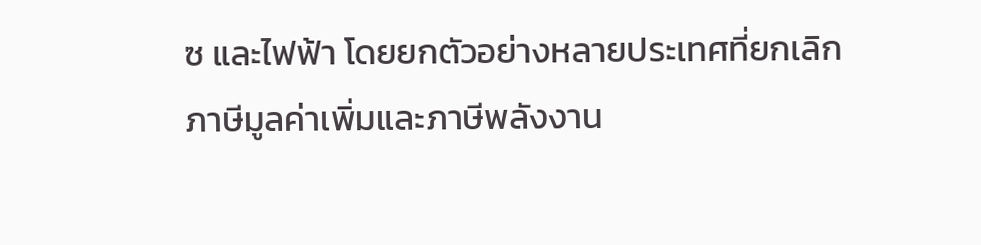ซ และไฟฟ้า โดยยกตัวอย่างหลายประเทศที่ยกเลิกภาษีมูลค่าเพิ่มและภาษีพลังงาน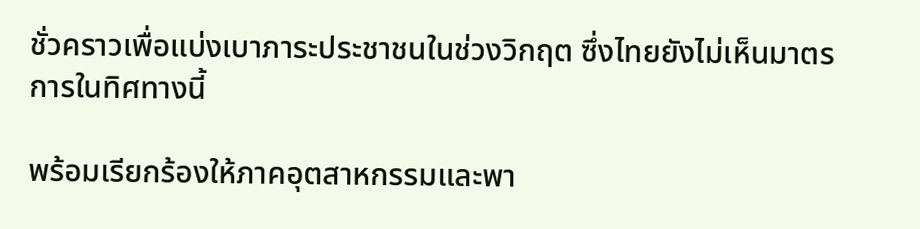ชั่วคราวเพื่อแบ่งเบาภาระประชาชนในช่วงวิกฤต ซึ่งไทยยังไม่เห็นมาตรการในทิศทางนี้

พร้อมเรียกร้องให้ภาคอุตสาหกรรมและพา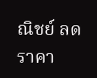ณิชย์ ลดราคา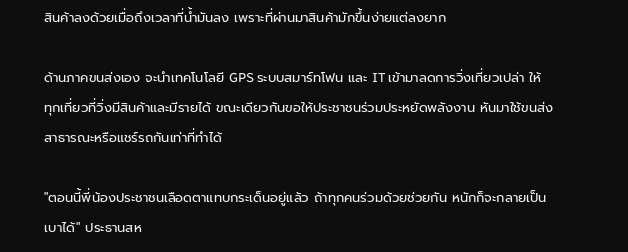สินค้าลงด้วยเมื่อถึงเวลาที่น้ำมันลง เพราะที่ผ่านมาสินค้ามักขึ้นง่ายแต่ลงยาก

ด้านภาคขนส่งเอง จะนำเทคโนโลยี GPS ระบบสมาร์ทโฟน และ IT เข้ามาลดการวิ่งเที่ยวเปล่า ให้ทุกเที่ยวที่วิ่งมีสินค้าและมีรายได้ ขณะเดียวกันขอให้ประชาชนร่วมประหยัดพลังงาน หันมาใช้ขนส่งสาธารณะหรือแชร์รถกันเท่าที่ทำได้

"ตอนนี้พี่น้องประชาชนเลือดตาแทบกระเด็นอยู่แล้ว ถ้าทุกคนร่วมด้วยช่วยกัน หนักก็จะกลายเป็นเบาได้" ประธานสห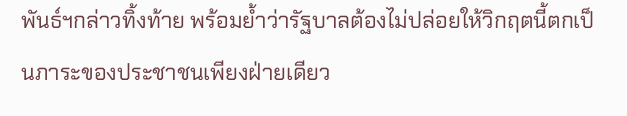พันธ์ฯกล่าวทิ้งท้าย พร้อมย้ำว่ารัฐบาลต้องไม่ปล่อยให้วิกฤตนี้ตกเป็นภาระของประชาชนเพียงฝ่ายเดียว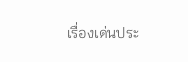เรื่องเด่นประ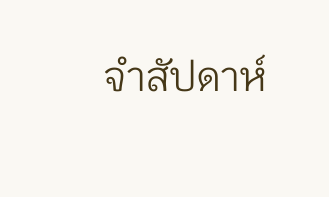จำสัปดาห์